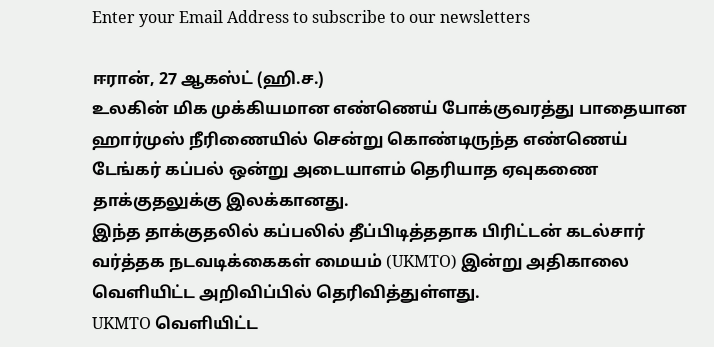Enter your Email Address to subscribe to our newsletters

ஈரான், 27 ஆகஸ்ட் (ஹி.ச.)
உலகின் மிக முக்கியமான எண்ணெய் போக்குவரத்து பாதையான ஹார்முஸ் நீரிணையில் சென்று கொண்டிருந்த எண்ணெய் டேங்கர் கப்பல் ஒன்று அடையாளம் தெரியாத ஏவுகணை தாக்குதலுக்கு இலக்கானது.
இந்த தாக்குதலில் கப்பலில் தீப்பிடித்ததாக பிரிட்டன் கடல்சார் வர்த்தக நடவடிக்கைகள் மையம் (UKMTO) இன்று அதிகாலை வெளியிட்ட அறிவிப்பில் தெரிவித்துள்ளது.
UKMTO வெளியிட்ட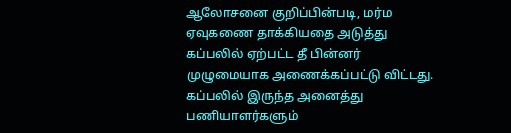ஆலோசனை குறிப்பின்படி, மர்ம ஏவுகணை தாக்கியதை அடுத்து கப்பலில் ஏற்பட்ட தீ பின்னர் முழுமையாக அணைக்கப்பட்டு விட்டது.
கப்பலில் இருந்த அனைத்து பணியாளர்களும்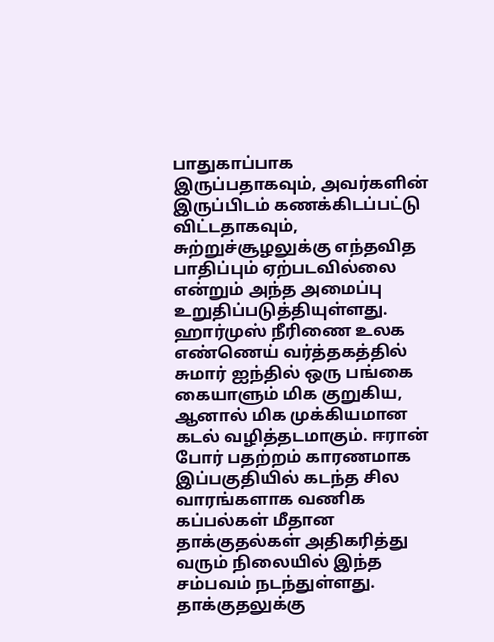பாதுகாப்பாக இருப்பதாகவும், அவர்களின் இருப்பிடம் கணக்கிடப்பட்டு விட்டதாகவும், சுற்றுச்சூழலுக்கு எந்தவித பாதிப்பும் ஏற்படவில்லை என்றும் அந்த அமைப்பு உறுதிப்படுத்தியுள்ளது.
ஹார்முஸ் நீரிணை உலக எண்ணெய் வர்த்தகத்தில் சுமார் ஐந்தில் ஒரு பங்கை கையாளும் மிக குறுகிய, ஆனால் மிக முக்கியமான கடல் வழித்தடமாகும். ஈரான் போர் பதற்றம் காரணமாக இப்பகுதியில் கடந்த சில வாரங்களாக வணிக கப்பல்கள் மீதான தாக்குதல்கள் அதிகரித்து வரும் நிலையில் இந்த சம்பவம் நடந்துள்ளது.
தாக்குதலுக்கு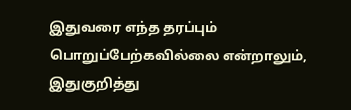இதுவரை எந்த தரப்பும் பொறுப்பேற்கவில்லை என்றாலும், இதுகுறித்து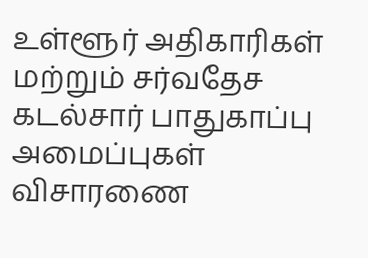உள்ளூர் அதிகாரிகள் மற்றும் சர்வதேச கடல்சார் பாதுகாப்பு அமைப்புகள் விசாரணை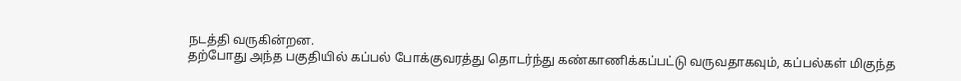நடத்தி வருகின்றன.
தற்போது அந்த பகுதியில் கப்பல் போக்குவரத்து தொடர்ந்து கண்காணிக்கப்பட்டு வருவதாகவும், கப்பல்கள் மிகுந்த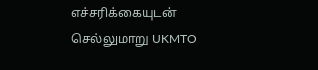எச்சரிக்கையுடன் செல்லுமாறு UKMTO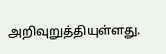அறிவுறுத்தியுள்ளது.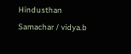Hindusthan Samachar / vidya.b